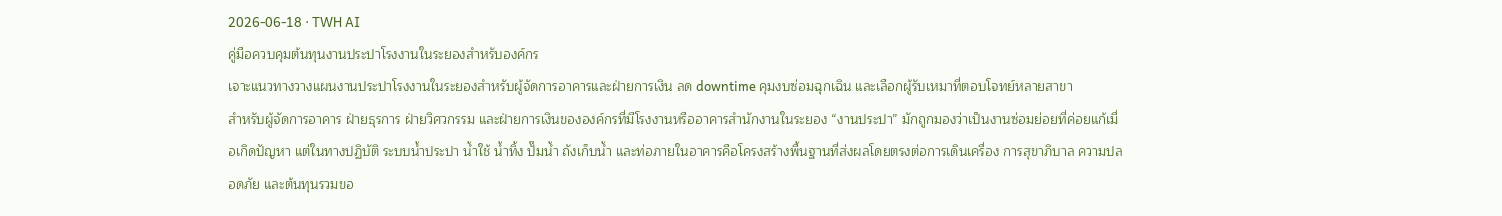2026-06-18 · TWH AI
คู่มือควบคุมต้นทุนงานประปาโรงงานในระยองสำหรับองค์กร
เจาะแนวทางวางแผนงานประปาโรงงานในระยองสำหรับผู้จัดการอาคารและฝ่ายการเงิน ลด downtime คุมงบซ่อมฉุกเฉิน และเลือกผู้รับเหมาที่ตอบโจทย์หลายสาขา
สำหรับผู้จัดการอาคาร ฝ่ายธุรการ ฝ่ายวิศวกรรม และฝ่ายการเงินขององค์กรที่มีโรงงานหรืออาคารสำนักงานในระยอง “งานประปา” มักถูกมองว่าเป็นงานซ่อมย่อยที่ค่อยแก้เมื่อเกิดปัญหา แต่ในทางปฏิบัติ ระบบน้ำประปา น้ำใช้ น้ำทิ้ง ปั๊มน้ำ ถังเก็บน้ำ และท่อภายในอาคารคือโครงสร้างพื้นฐานที่ส่งผลโดยตรงต่อการเดินเครื่อง การสุขาภิบาล ความปลอดภัย และต้นทุนรวมขอ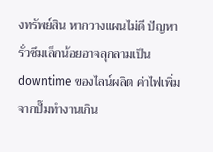งทรัพย์สิน หากวางแผนไม่ดี ปัญหารั่วซึมเล็กน้อยอาจลุกลามเป็น downtime ของไลน์ผลิต ค่าไฟเพิ่มจากปั๊มทำงานเกิน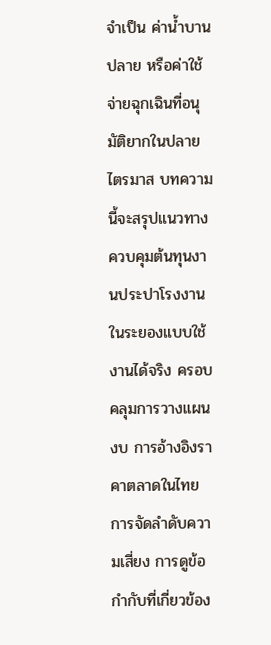จำเป็น ค่าน้ำบานปลาย หรือค่าใช้จ่ายฉุกเฉินที่อนุมัติยากในปลายไตรมาส บทความนี้จะสรุปแนวทางควบคุมต้นทุนงานประปาโรงงานในระยองแบบใช้งานได้จริง ครอบคลุมการวางแผนงบ การอ้างอิงราคาตลาดในไทย การจัดลำดับความเสี่ยง การดูข้อกำกับที่เกี่ยวข้อง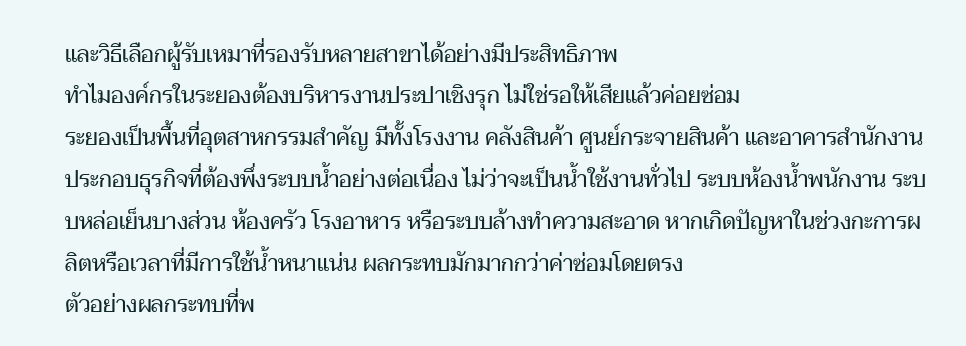และวิธีเลือกผู้รับเหมาที่รองรับหลายสาขาได้อย่างมีประสิทธิภาพ
ทำไมองค์กรในระยองต้องบริหารงานประปาเชิงรุก ไม่ใช่รอให้เสียแล้วค่อยซ่อม
ระยองเป็นพื้นที่อุตสาหกรรมสำคัญ มีทั้งโรงงาน คลังสินค้า ศูนย์กระจายสินค้า และอาคารสำนักงานประกอบธุรกิจที่ต้องพึ่งระบบน้ำอย่างต่อเนื่อง ไม่ว่าจะเป็นน้ำใช้งานทั่วไป ระบบห้องน้ำพนักงาน ระบบหล่อเย็นบางส่วน ห้องครัว โรงอาหาร หรือระบบล้างทำความสะอาด หากเกิดปัญหาในช่วงกะการผลิตหรือเวลาที่มีการใช้น้ำหนาแน่น ผลกระทบมักมากกว่าค่าซ่อมโดยตรง
ตัวอย่างผลกระทบที่พ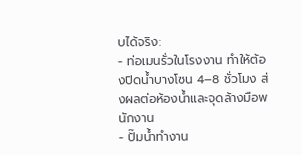บได้จริง:
- ท่อเมนรั่วในโรงงาน ทำให้ต้องปิดน้ำบางโซน 4–8 ชั่วโมง ส่งผลต่อห้องน้ำและจุดล้างมือพนักงาน
- ปั๊มน้ำทำงาน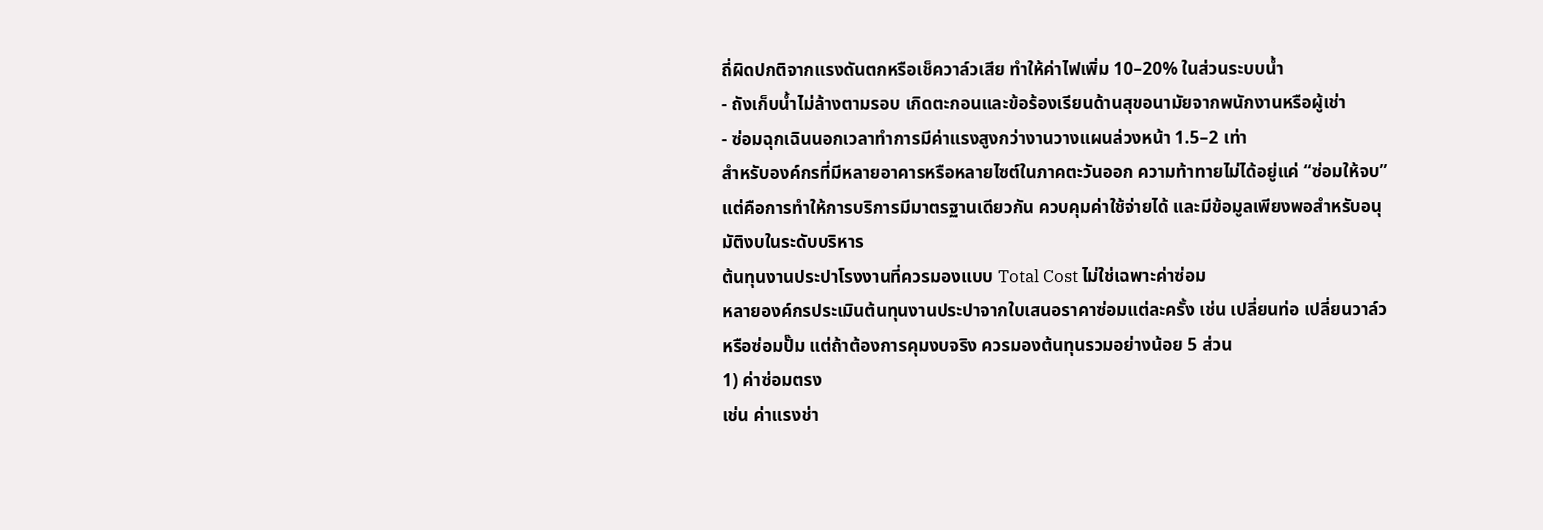ถี่ผิดปกติจากแรงดันตกหรือเช็ควาล์วเสีย ทำให้ค่าไฟเพิ่ม 10–20% ในส่วนระบบน้ำ
- ถังเก็บน้ำไม่ล้างตามรอบ เกิดตะกอนและข้อร้องเรียนด้านสุขอนามัยจากพนักงานหรือผู้เช่า
- ซ่อมฉุกเฉินนอกเวลาทำการมีค่าแรงสูงกว่างานวางแผนล่วงหน้า 1.5–2 เท่า
สำหรับองค์กรที่มีหลายอาคารหรือหลายไซต์ในภาคตะวันออก ความท้าทายไม่ได้อยู่แค่ “ซ่อมให้จบ” แต่คือการทำให้การบริการมีมาตรฐานเดียวกัน ควบคุมค่าใช้จ่ายได้ และมีข้อมูลเพียงพอสำหรับอนุมัติงบในระดับบริหาร
ต้นทุนงานประปาโรงงานที่ควรมองแบบ Total Cost ไม่ใช่เฉพาะค่าซ่อม
หลายองค์กรประเมินต้นทุนงานประปาจากใบเสนอราคาซ่อมแต่ละครั้ง เช่น เปลี่ยนท่อ เปลี่ยนวาล์ว หรือซ่อมปั๊ม แต่ถ้าต้องการคุมงบจริง ควรมองต้นทุนรวมอย่างน้อย 5 ส่วน
1) ค่าซ่อมตรง
เช่น ค่าแรงช่า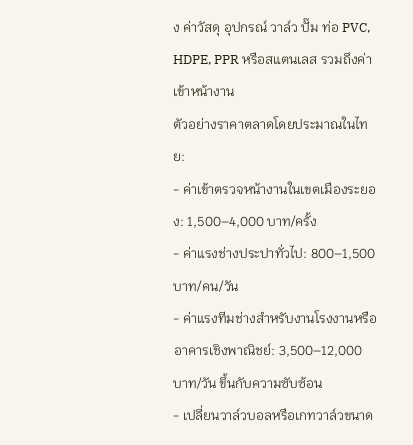ง ค่าวัสดุ อุปกรณ์ วาล์ว ปั๊ม ท่อ PVC, HDPE, PPR หรือสแตนเลส รวมถึงค่าเข้าหน้างาน
ตัวอย่างราคาตลาดโดยประมาณในไทย:
- ค่าเข้าตรวจหน้างานในเขตเมืองระยอง: 1,500–4,000 บาท/ครั้ง
- ค่าแรงช่างประปาทั่วไป: 800–1,500 บาท/คน/วัน
- ค่าแรงทีมช่างสำหรับงานโรงงานหรืออาคารเชิงพาณิชย์: 3,500–12,000 บาท/วัน ขึ้นกับความซับซ้อน
- เปลี่ยนวาล์วบอลหรือเกทวาล์วขนาด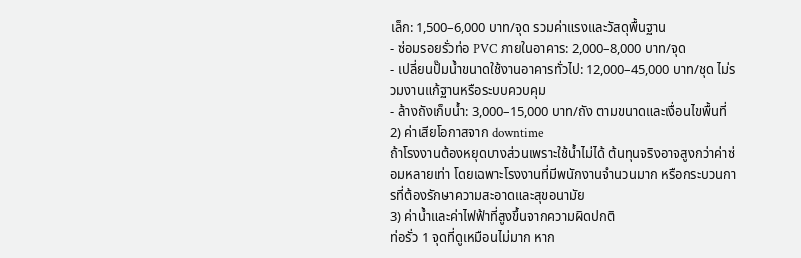เล็ก: 1,500–6,000 บาท/จุด รวมค่าแรงและวัสดุพื้นฐาน
- ซ่อมรอยรั่วท่อ PVC ภายในอาคาร: 2,000–8,000 บาท/จุด
- เปลี่ยนปั๊มน้ำขนาดใช้งานอาคารทั่วไป: 12,000–45,000 บาท/ชุด ไม่รวมงานแก้ฐานหรือระบบควบคุม
- ล้างถังเก็บน้ำ: 3,000–15,000 บาท/ถัง ตามขนาดและเงื่อนไขพื้นที่
2) ค่าเสียโอกาสจาก downtime
ถ้าโรงงานต้องหยุดบางส่วนเพราะใช้น้ำไม่ได้ ต้นทุนจริงอาจสูงกว่าค่าซ่อมหลายเท่า โดยเฉพาะโรงงานที่มีพนักงานจำนวนมาก หรือกระบวนการที่ต้องรักษาความสะอาดและสุขอนามัย
3) ค่าน้ำและค่าไฟฟ้าที่สูงขึ้นจากความผิดปกติ
ท่อรั่ว 1 จุดที่ดูเหมือนไม่มาก หาก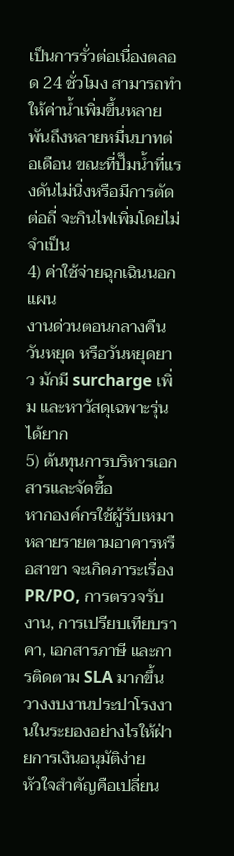เป็นการรั่วต่อเนื่องตลอด 24 ชั่วโมง สามารถทำให้ค่าน้ำเพิ่มขึ้นหลายพันถึงหลายหมื่นบาทต่อเดือน ขณะที่ปั๊มน้ำที่แรงดันไม่นิ่งหรือมีการตัดต่อถี่ จะกินไฟเพิ่มโดยไม่จำเป็น
4) ค่าใช้จ่ายฉุกเฉินนอกแผน
งานด่วนตอนกลางคืน วันหยุด หรือวันหยุดยาว มักมี surcharge เพิ่ม และหาวัสดุเฉพาะรุ่นได้ยาก
5) ต้นทุนการบริหารเอกสารและจัดซื้อ
หากองค์กรใช้ผู้รับเหมาหลายรายตามอาคารหรือสาขา จะเกิดภาระเรื่อง PR/PO, การตรวจรับงาน, การเปรียบเทียบราคา, เอกสารภาษี และการติดตาม SLA มากขึ้น
วางงบงานประปาโรงงานในระยองอย่างไรให้ฝ่ายการเงินอนุมัติง่าย
หัวใจสำคัญคือเปลี่ยน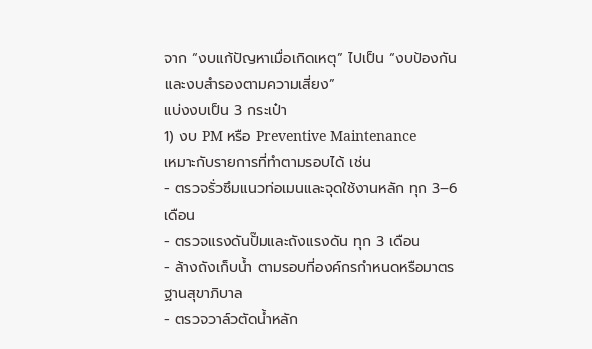จาก “งบแก้ปัญหาเมื่อเกิดเหตุ” ไปเป็น “งบป้องกันและงบสำรองตามความเสี่ยง”
แบ่งงบเป็น 3 กระเป๋า
1) งบ PM หรือ Preventive Maintenance
เหมาะกับรายการที่ทำตามรอบได้ เช่น
- ตรวจรั่วซึมแนวท่อเมนและจุดใช้งานหลัก ทุก 3–6 เดือน
- ตรวจแรงดันปั๊มและถังแรงดัน ทุก 3 เดือน
- ล้างถังเก็บน้ำ ตามรอบที่องค์กรกำหนดหรือมาตรฐานสุขาภิบาล
- ตรวจวาล์วตัดน้ำหลัก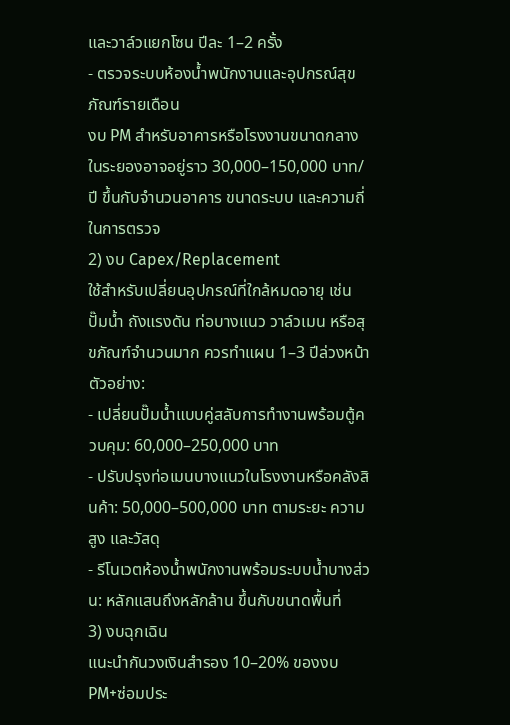และวาล์วแยกโซน ปีละ 1–2 ครั้ง
- ตรวจระบบห้องน้ำพนักงานและอุปกรณ์สุขภัณฑ์รายเดือน
งบ PM สำหรับอาคารหรือโรงงานขนาดกลางในระยองอาจอยู่ราว 30,000–150,000 บาท/ปี ขึ้นกับจำนวนอาคาร ขนาดระบบ และความถี่ในการตรวจ
2) งบ Capex/Replacement
ใช้สำหรับเปลี่ยนอุปกรณ์ที่ใกล้หมดอายุ เช่น ปั๊มน้ำ ถังแรงดัน ท่อบางแนว วาล์วเมน หรือสุขภัณฑ์จำนวนมาก ควรทำแผน 1–3 ปีล่วงหน้า
ตัวอย่าง:
- เปลี่ยนปั๊มน้ำแบบคู่สลับการทำงานพร้อมตู้ควบคุม: 60,000–250,000 บาท
- ปรับปรุงท่อเมนบางแนวในโรงงานหรือคลังสินค้า: 50,000–500,000 บาท ตามระยะ ความสูง และวัสดุ
- รีโนเวตห้องน้ำพนักงานพร้อมระบบน้ำบางส่วน: หลักแสนถึงหลักล้าน ขึ้นกับขนาดพื้นที่
3) งบฉุกเฉิน
แนะนำกันวงเงินสำรอง 10–20% ของงบ PM+ซ่อมประ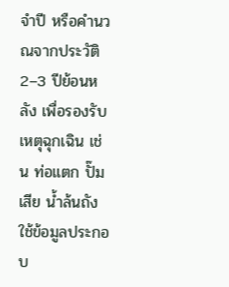จำปี หรือคำนวณจากประวัติ 2–3 ปีย้อนหลัง เพื่อรองรับเหตุฉุกเฉิน เช่น ท่อแตก ปั๊มเสีย น้ำล้นถัง
ใช้ข้อมูลประกอบ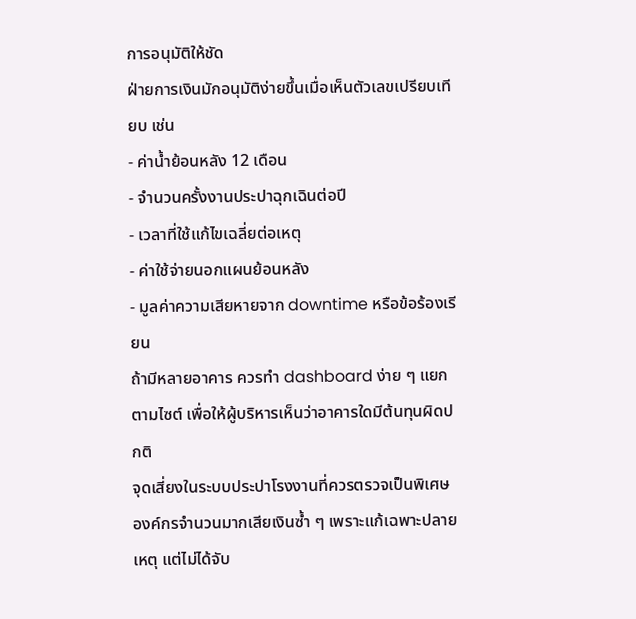การอนุมัติให้ชัด
ฝ่ายการเงินมักอนุมัติง่ายขึ้นเมื่อเห็นตัวเลขเปรียบเทียบ เช่น
- ค่าน้ำย้อนหลัง 12 เดือน
- จำนวนครั้งงานประปาฉุกเฉินต่อปี
- เวลาที่ใช้แก้ไขเฉลี่ยต่อเหตุ
- ค่าใช้จ่ายนอกแผนย้อนหลัง
- มูลค่าความเสียหายจาก downtime หรือข้อร้องเรียน
ถ้ามีหลายอาคาร ควรทำ dashboard ง่าย ๆ แยกตามไซต์ เพื่อให้ผู้บริหารเห็นว่าอาคารใดมีต้นทุนผิดปกติ
จุดเสี่ยงในระบบประปาโรงงานที่ควรตรวจเป็นพิเศษ
องค์กรจำนวนมากเสียเงินซ้ำ ๆ เพราะแก้เฉพาะปลายเหตุ แต่ไม่ได้จับ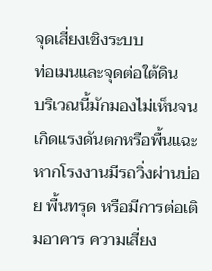จุดเสี่ยงเชิงระบบ
ท่อเมนและจุดต่อใต้ดิน
บริเวณนี้มักมองไม่เห็นจนเกิดแรงดันตกหรือพื้นแฉะ หากโรงงานมีรถวิ่งผ่านบ่อย พื้นทรุด หรือมีการต่อเติมอาคาร ความเสี่ยง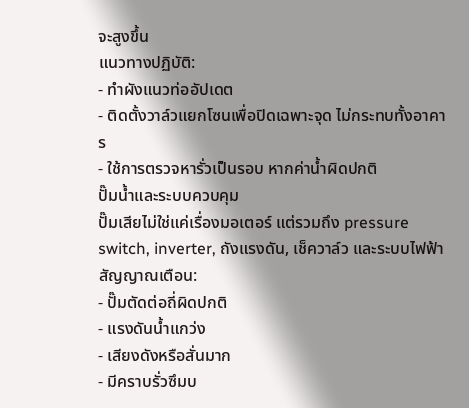จะสูงขึ้น
แนวทางปฏิบัติ:
- ทำผังแนวท่ออัปเดต
- ติดตั้งวาล์วแยกโซนเพื่อปิดเฉพาะจุด ไม่กระทบทั้งอาคาร
- ใช้การตรวจหารั่วเป็นรอบ หากค่าน้ำผิดปกติ
ปั๊มน้ำและระบบควบคุม
ปั๊มเสียไม่ใช่แค่เรื่องมอเตอร์ แต่รวมถึง pressure switch, inverter, ถังแรงดัน, เช็ควาล์ว และระบบไฟฟ้า
สัญญาณเตือน:
- ปั๊มตัดต่อถี่ผิดปกติ
- แรงดันน้ำแกว่ง
- เสียงดังหรือสั่นมาก
- มีคราบรั่วซึมบ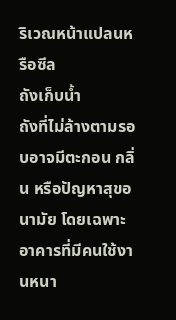ริเวณหน้าแปลนหรือซีล
ถังเก็บน้ำ
ถังที่ไม่ล้างตามรอบอาจมีตะกอน กลิ่น หรือปัญหาสุขอนามัย โดยเฉพาะอาคารที่มีคนใช้งานหนา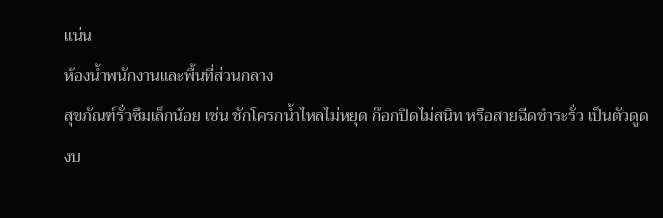แน่น
ห้องน้ำพนักงานและพื้นที่ส่วนกลาง
สุขภัณฑ์รั่วซึมเล็กน้อย เช่น ชักโครกน้ำไหลไม่หยุด ก๊อกปิดไม่สนิท หรือสายฉีดชำระรั่ว เป็นตัวดูดงบ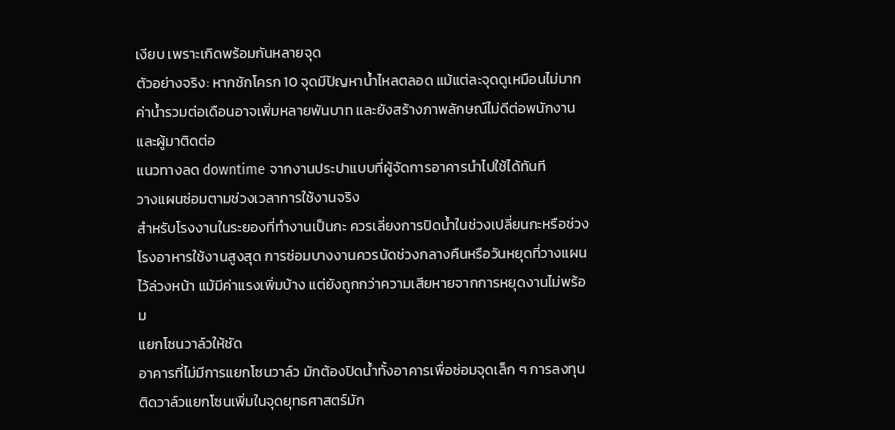เงียบ เพราะเกิดพร้อมกันหลายจุด
ตัวอย่างจริง: หากชักโครก 10 จุดมีปัญหาน้ำไหลตลอด แม้แต่ละจุดดูเหมือนไม่มาก ค่าน้ำรวมต่อเดือนอาจเพิ่มหลายพันบาท และยังสร้างภาพลักษณ์ไม่ดีต่อพนักงานและผู้มาติดต่อ
แนวทางลด downtime จากงานประปาแบบที่ผู้จัดการอาคารนำไปใช้ได้ทันที
วางแผนซ่อมตามช่วงเวลาการใช้งานจริง
สำหรับโรงงานในระยองที่ทำงานเป็นกะ ควรเลี่ยงการปิดน้ำในช่วงเปลี่ยนกะหรือช่วงโรงอาหารใช้งานสูงสุด การซ่อมบางงานควรนัดช่วงกลางคืนหรือวันหยุดที่วางแผนไว้ล่วงหน้า แม้มีค่าแรงเพิ่มบ้าง แต่ยังถูกกว่าความเสียหายจากการหยุดงานไม่พร้อม
แยกโซนวาล์วให้ชัด
อาคารที่ไม่มีการแยกโซนวาล์ว มักต้องปิดน้ำทั้งอาคารเพื่อซ่อมจุดเล็ก ๆ การลงทุนติดวาล์วแยกโซนเพิ่มในจุดยุทธศาสตร์มัก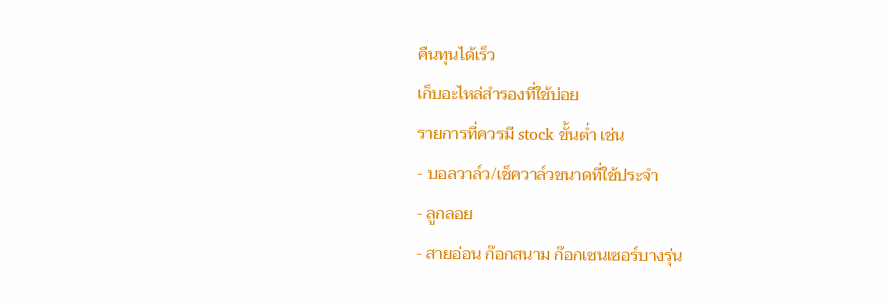คืนทุนได้เร็ว
เก็บอะไหล่สำรองที่ใช้บ่อย
รายการที่ควรมี stock ขั้นต่ำ เช่น
- บอลวาล์ว/เช็ควาล์วขนาดที่ใช้ประจำ
- ลูกลอย
- สายอ่อน ก๊อกสนาม ก๊อกเซนเซอร์บางรุ่น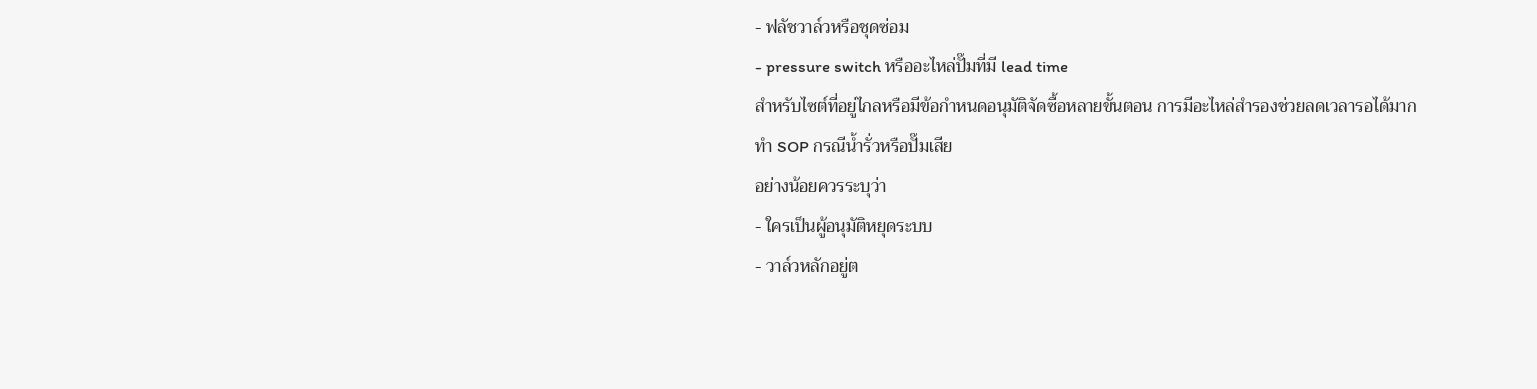- ฟลัชวาล์วหรือชุดซ่อม
- pressure switch หรืออะไหล่ปั๊มที่มี lead time
สำหรับไซต์ที่อยู่ไกลหรือมีข้อกำหนดอนุมัติจัดซื้อหลายขั้นตอน การมีอะไหล่สำรองช่วยลดเวลารอได้มาก
ทำ SOP กรณีน้ำรั่วหรือปั๊มเสีย
อย่างน้อยควรระบุว่า
- ใครเป็นผู้อนุมัติหยุดระบบ
- วาล์วหลักอยู่ต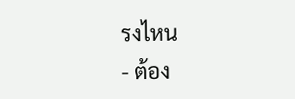รงไหน
- ต้อง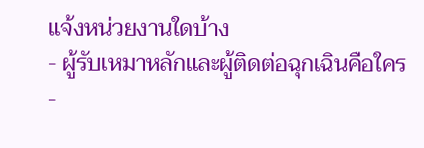แจ้งหน่วยงานใดบ้าง
- ผู้รับเหมาหลักและผู้ติดต่อฉุกเฉินคือใคร
-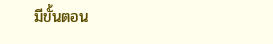มีขั้นตอน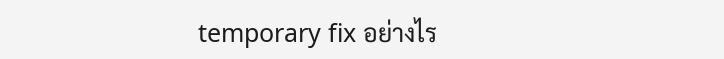temporary fix อย่างไร